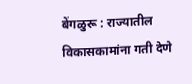बेंगळुरू : राज्यातील विकासकामांना गती देणे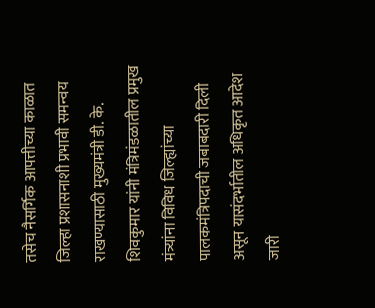तसेच नैसर्गिक आपत्तीच्या काळात जिल्हा प्रशासनाशी प्रभावी समन्वय राखण्यासाठी मुख्यमंत्री डी. के. शिवकुमार यांनी मंत्रिमंडळातील प्रमुख मंत्र्यांना विविध जिल्ह्यांच्या पालकमंत्रिपदाची जबाबदारी दिली असून यासंदर्भातील अधिकृत आदेश जारी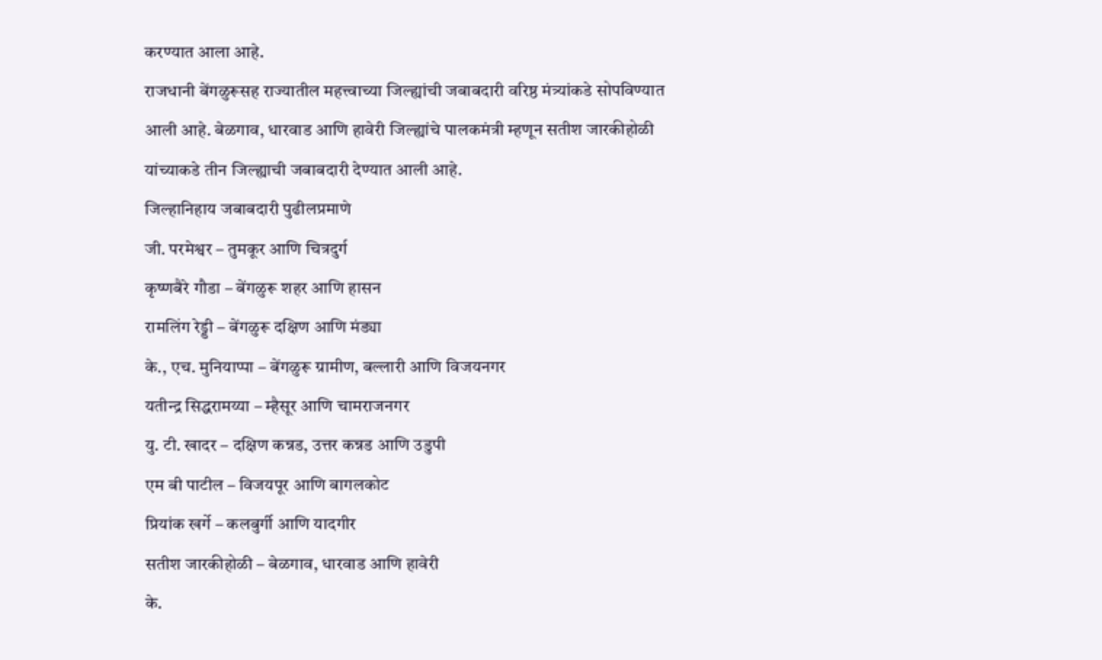करण्यात आला आहे.
राजधानी बेंगळुरूसह राज्यातील महत्त्वाच्या जिल्ह्यांची जबाबदारी वरिष्ठ मंत्र्यांकडे सोपविण्यात आली आहे. बेळगाव, धारवाड आणि हावेरी जिल्ह्यांचे पालकमंत्री म्हणून सतीश जारकीहोळी यांच्याकडे तीन जिल्ह्याची जबाबदारी देण्यात आली आहे.
जिल्हानिहाय जबाबदारी पुढीलप्रमाणे
जी. परमेश्वर – तुमकूर आणि चित्रदुर्ग
कृष्णबैरे गौडा – बेंगळुरू शहर आणि हासन
रामलिंग रेड्डी – बेंगळुरू दक्षिण आणि मंड्या
के., एच. मुनियाप्पा – बेंगळुरू ग्रामीण, बल्लारी आणि विजयनगर
यतीन्द्र सिद्धरामय्या – म्हैसूर आणि चामराजनगर
यु. टी. खादर – दक्षिण कन्नड, उत्तर कन्नड आणि उडुपी
एम बी पाटील – विजयपूर आणि बागलकोट
प्रियांक खर्गे – कलबुर्गी आणि यादगीर
सतीश जारकीहोळी – बेळगाव, धारवाड आणि हावेरी
के.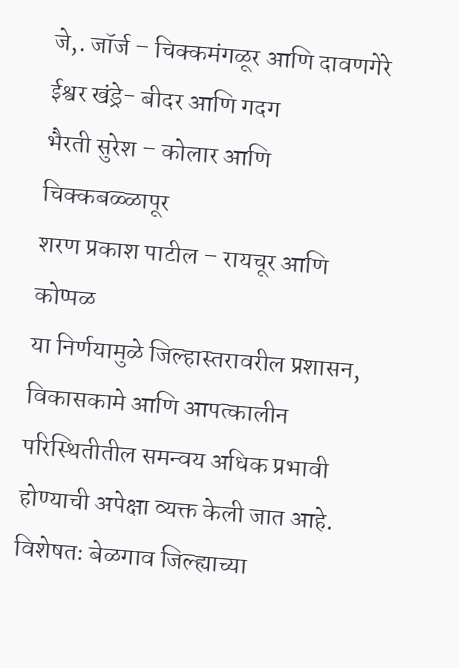जे,. जॉर्ज – चिक्कमंगळूर आणि दावणगेरे
ईश्वर खंड्रे- बीदर आणि गदग
भैरती सुरेश – कोलार आणि चिक्कबळ्ळापूर
शरण प्रकाश पाटील – रायचूर आणि कोप्पळ
या निर्णयामुळे जिल्हास्तरावरील प्रशासन, विकासकामे आणि आपत्कालीन परिस्थितीतील समन्वय अधिक प्रभावी होण्याची अपेक्षा व्यक्त केली जात आहे. विशेषतः बेळगाव जिल्ह्याच्या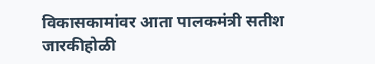विकासकामांवर आता पालकमंत्री सतीश जारकीहोळी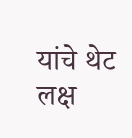यांचे थेट लक्ष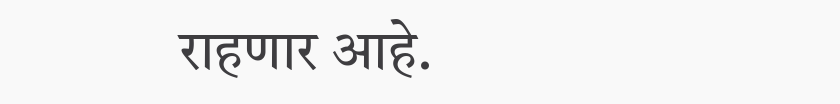राहणार आहे.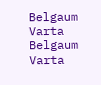Belgaum Varta Belgaum Varta